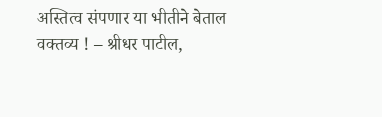अस्तित्व संपणार या भीतीने बेताल वक्तव्य ! – श्रीधर पाटील,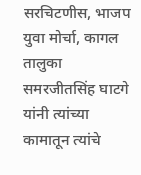सरचिटणीस, भाजप युवा मोर्चा, कागल तालुका
समरजीतसिंह घाटगे यांनी त्यांच्या कामातून त्यांचे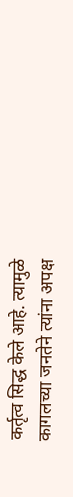कर्तृत्व सिद्ध केले आहे. त्यामुळे कागलच्या जनतेने त्यांना अपक्ष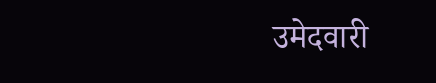उमेदवारी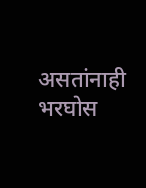असतांनाही भरघोस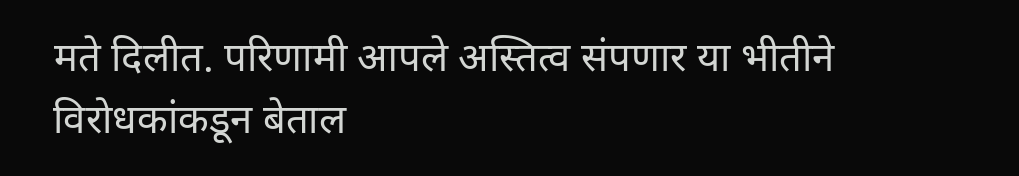मते दिलीत. परिणामी आपले अस्तित्व संपणार या भीतीने विरोधकांकडून बेताल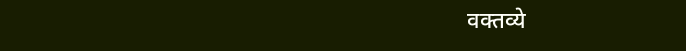वक्तव्ये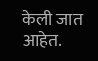केली जात आहेत.